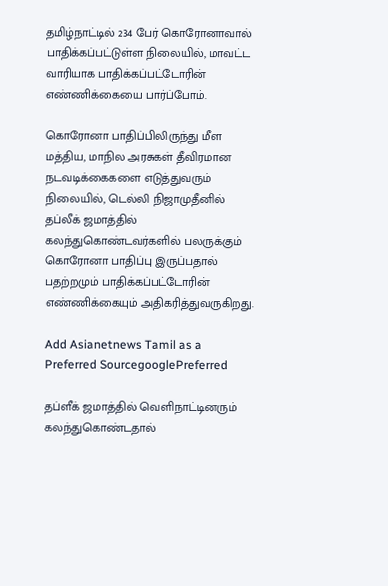தமிழ்நாட்டில் 234 பேர் கொரோனாவால் பாதிக்கப்பட்டுள்ள நிலையில், மாவட்ட வாரியாக பாதிக்கப்பட்டோரின் எண்ணிக்கையை பார்ப்போம்.

கொரோனா பாதிப்பிலிருந்து மீள மத்திய, மாநில அரசுகள் தீவிரமான நடவடிக்கைகளை எடுத்துவரும் நிலையில், டெல்லி நிஜாமுதீனில் தப்லீக் ஜமாத்தில் கலந்துகொண்டவர்களில் பலருக்கும் கொரோனா பாதிப்பு இருப்பதால் பதற்றமும் பாதிக்கப்பட்டோரின் எண்ணிக்கையும் அதிகரித்துவருகிறது.

Add Asianetnews Tamil as a Preferred SourcegooglePreferred

தப்ளீக் ஜமாத்தில் வெளிநாட்டினரும் கலந்துகொண்டதால்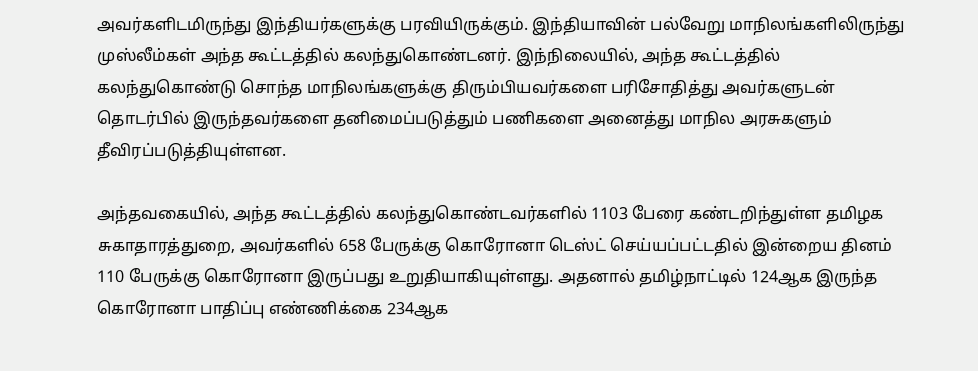அவர்களிடமிருந்து இந்தியர்களுக்கு பரவியிருக்கும். இந்தியாவின் பல்வேறு மாநிலங்களிலிருந்து முஸ்லீம்கள் அந்த கூட்டத்தில் கலந்துகொண்டனர். இந்நிலையில், அந்த கூட்டத்தில் கலந்துகொண்டு சொந்த மாநிலங்களுக்கு திரும்பியவர்களை பரிசோதித்து அவர்களுடன் தொடர்பில் இருந்தவர்களை தனிமைப்படுத்தும் பணிகளை அனைத்து மாநில அரசுகளும் தீவிரப்படுத்தியுள்ளன.

அந்தவகையில், அந்த கூட்டத்தில் கலந்துகொண்டவர்களில் 1103 பேரை கண்டறிந்துள்ள தமிழக சுகாதாரத்துறை, அவர்களில் 658 பேருக்கு கொரோனா டெஸ்ட் செய்யப்பட்டதில் இன்றைய தினம் 110 பேருக்கு கொரோனா இருப்பது உறுதியாகியுள்ளது. அதனால் தமிழ்நாட்டில் 124ஆக இருந்த கொரோனா பாதிப்பு எண்ணிக்கை 234ஆக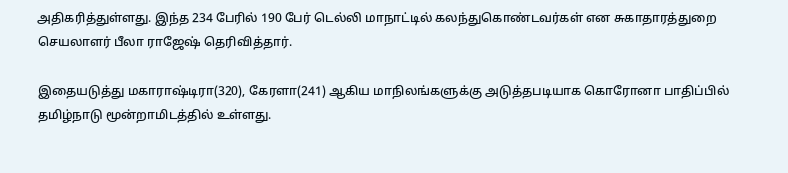அதிகரித்துள்ளது. இந்த 234 பேரில் 190 பேர் டெல்லி மாநாட்டில் கலந்துகொண்டவர்கள் என சுகாதாரத்துறை செயலாளர் பீலா ராஜேஷ் தெரிவித்தார்.

இதையடுத்து மகாராஷ்டிரா(320), கேரளா(241) ஆகிய மாநிலங்களுக்கு அடுத்தபடியாக கொரோனா பாதிப்பில் தமிழ்நாடு மூன்றாமிடத்தில் உள்ளது.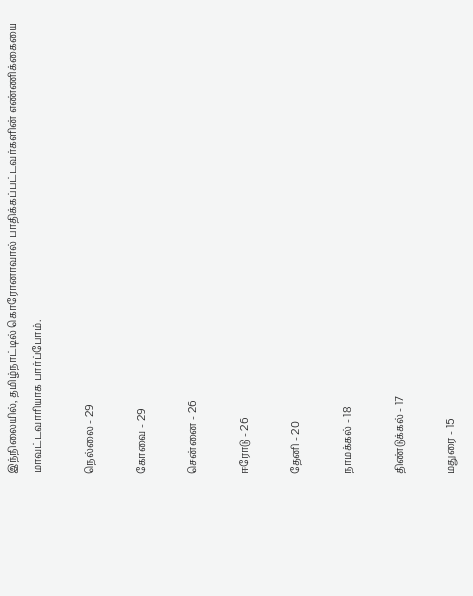இந்நிலையில், தமிழ்நாட்டில் கொரோனாவால் பாதிக்கப்பட்டவர்களின் எண்ணிக்கையை மாவட்டவாரியாக பார்ப்போம்.

நெல்லை - 29

கோவை - 29

சென்னை - 26

ஈரோடு - 26

தேனி - 20

நாமக்கல் - 18

திண்டுக்கல் - 17

மதுரை - 15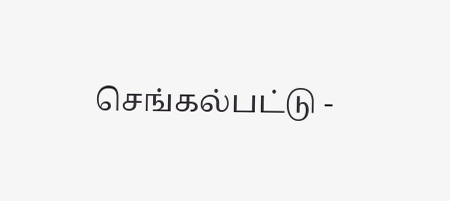செங்கல்பட்டு -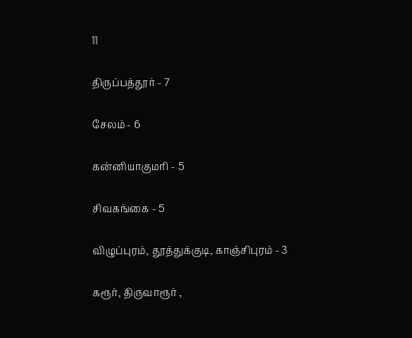11

திருப்பத்தூர் - 7

சேலம் - 6

கன்னியாகுமரி - 5

சிவகங்கை - 5

விழுப்புரம், தூத்துக்குடி, காஞ்சிபுரம் - 3

கரூர், திருவாரூர் ,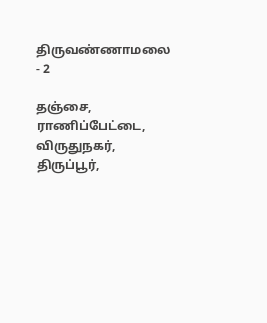திருவண்ணாமலை - 2

தஞ்சை, ராணிப்பேட்டை, விருதுநகர், திருப்பூர்,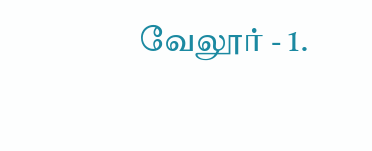வேலூர் - 1.